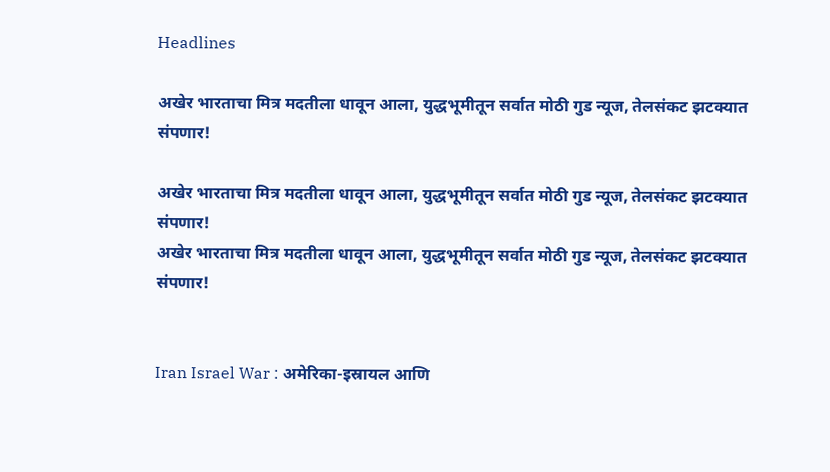Headlines

अखेर भारताचा मित्र मदतीला धावून आला, युद्धभूमीतून सर्वात मोठी गुड न्यूज, तेलसंकट झटक्यात संपणार!

अखेर भारताचा मित्र मदतीला धावून आला, युद्धभूमीतून सर्वात मोठी गुड न्यूज, तेलसंकट झटक्यात संपणार!
अखेर भारताचा मित्र मदतीला धावून आला, युद्धभूमीतून सर्वात मोठी गुड न्यूज, तेलसंकट झटक्यात संपणार!


Iran Israel War : अमेरिका-इस्रायल आणि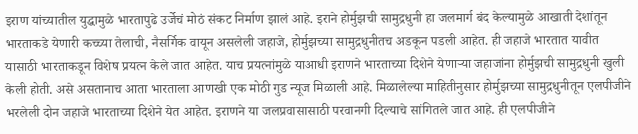इराण यांच्यातील युद्धामुळे भारतापुढे उर्जेचं मोठं संकट निर्माण झालं आहे. इराने होर्मुझची सामुद्रधुनी हा जलमार्ग बंद केल्यामुळे आखाती देशांतून भारताकडे येणारी कच्च्या तेलाची, नैसर्गिक वायून असलेली जहाजे, होर्मुझच्या सामुद्रधुनीतच अडकून पडली आहेत. ही जहाजे भारतात यावीत यासाठी भारताकडून विशेष प्रयत्न केले जात आहेत. याच प्रयत्नांमुळे याआधी इराणने भारताच्या दिशेने येणाऱ्या जहाजांना होर्मुझची सामुद्रधुनी खुली केली होती. असे असतानाच आता भारताला आणखी एक मोठी गुड न्यूज मिळाली आहे. मिळालेल्या माहितीनुसार होर्मुझच्या सामुद्रधुनीतून एलपीजीने भरलेली दोन जहाजे भारताच्या दिशेने येत आहेत. इराणने या जलप्रवासासाठी परवानगी दिल्याचे सांगितले जात आहे. ही एलपीजीने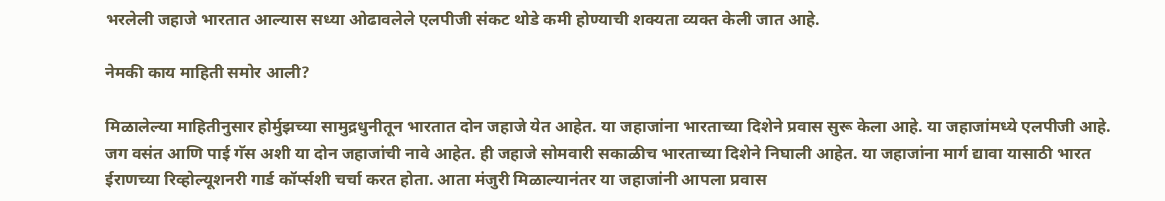भरलेली जहाजे भारतात आल्यास सध्या ओढावलेले एलपीजी संकट थोडे कमी होण्याची शक्यता व्यक्त केली जात आहे.

नेमकी काय माहिती समोर आली?

मिळालेल्या माहितीनुसार होर्मुझच्या सामुद्रधुनीतून भारतात दोन जहाजे येत आहेत. या जहाजांना भारताच्या दिशेने प्रवास सुरू केला आहे. या जहाजांमध्ये एलपीजी आहे. जग वसंत आणि पाई गॅस अशी या दोन जहाजांची नावे आहेत. ही जहाजे सोमवारी सकाळीच भारताच्या दिशेने निघाली आहेत. या जहाजांना मार्ग द्यावा यासाठी भारत ईराणच्या रिव्होल्यूशनरी गार्ड कॉर्प्सशी चर्चा करत होता. आता मंजुरी मिळाल्यानंतर या जहाजांनी आपला प्रवास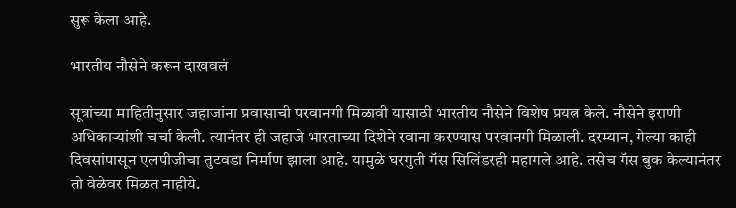सुरू केला आहे.

भारतीय नौसेने करून दाखवलं

सूत्रांच्या माहितीनुसार जहाजांना प्रवासाची परवानगी मिळावी यासाठी भारतीय नौसेने विशेष प्रयत्न केले. नौसेने इराणी अधिकाऱ्यांशी चर्चा केली. त्यानंतर ही जहाजे भारताच्या दिशेने रवाना करण्यास परवानगी मिळाली. दरम्यान, गेल्या काही दिवसांपासून एलपीजीचा तुटवडा निर्माण झाला आहे. यामुळे घरगुती गॅस सिलिंडरही महागले आहे. तसेच गॅस बुक केल्यानंतर तो वेळेवर मिळत नाहीये.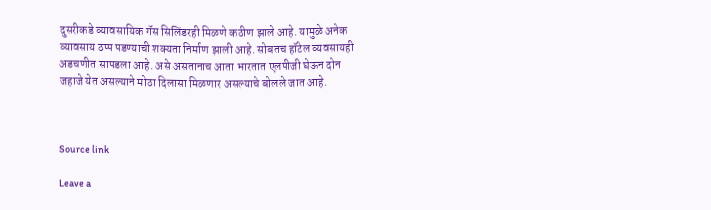दुसरीकडे व्यावसायिक गॅस सिलिंडरही मिळणे कठीण झाले आहे. यामुळे अनेक व्यावसाय ठप्प पडण्याची शक्यता निर्माण झाली आहे. सोबतच हॉटेल व्यवसायही अडचणीत सापडला आहे. असे असतानाच आता भारतात एलपीजी घेऊन दोन जहाजे येत असल्याने मोठा दिलासा मिळणार असल्याचे बोलले जात आहे.



Source link

Leave a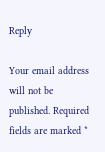Reply

Your email address will not be published. Required fields are marked *